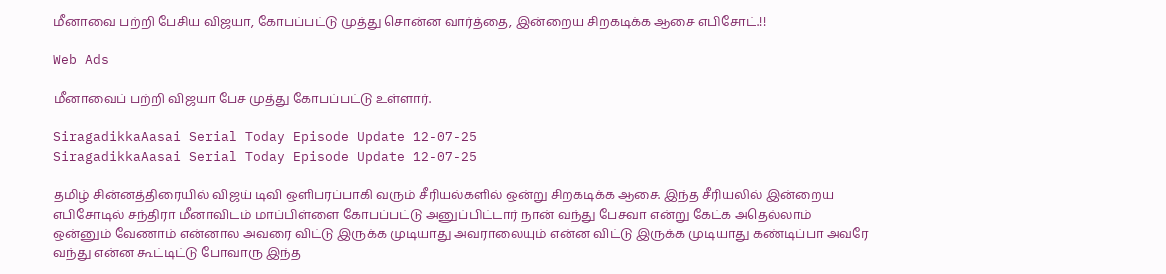மீனாவை பற்றி பேசிய விஜயா, கோபப்பட்டு முத்து சொன்ன வார்த்தை, இன்றைய சிறகடிக்க ஆசை எபிசோட்.!!

Web Ads

மீனாவைப் பற்றி விஜயா பேச முத்து கோபப்பட்டு உள்ளார்.

SiragadikkaAasai Serial Today Episode Update 12-07-25
SiragadikkaAasai Serial Today Episode Update 12-07-25

தமிழ் சின்னத்திரையில் விஜய் டிவி ஒளிபரப்பாகி வரும் சீரியல்களில் ஒன்று சிறகடிக்க ஆசை. இந்த சீரியலில் இன்றைய எபிசோடில் சந்திரா மீனாவிடம் மாப்பிள்ளை கோபப்பட்டு அனுப்பிட்டார் நான் வந்து பேசவா என்று கேட்க அதெல்லாம் ஒன்னும் வேணாம் என்னால அவரை விட்டு இருக்க முடியாது அவராலையும் என்ன விட்டு இருக்க முடியாது கண்டிப்பா அவரே வந்து என்ன கூட்டிட்டு போவாரு இந்த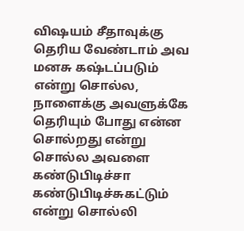விஷயம் சீதாவுக்கு தெரிய வேண்டாம் அவ மனசு கஷ்டப்படும் என்று சொல்ல, நாளைக்கு அவளுக்கே தெரியும் போது என்ன சொல்றது என்று சொல்ல அவளை கண்டுபிடிச்சா கண்டுபிடிச்சுகட்டும் என்று சொல்லி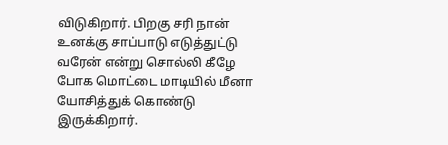விடுகிறார். பிறகு சரி நான் உனக்கு சாப்பாடு எடுத்துட்டு வரேன் என்று சொல்லி கீழே போக மொட்டை மாடியில் மீனா யோசித்துக் கொண்டு இருக்கிறார்.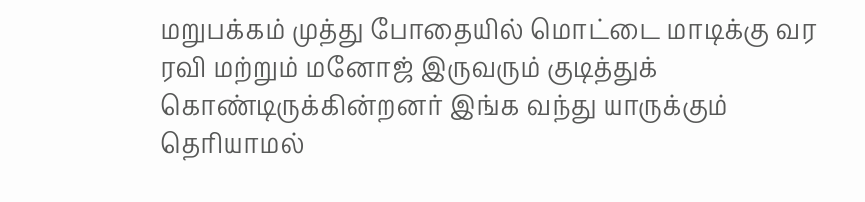மறுபக்கம் முத்து போதையில் மொட்டை மாடிக்கு வர ரவி மற்றும் மனோஜ் இருவரும் குடித்துக் கொண்டிருக்கின்றனர் இங்க வந்து யாருக்கும் தெரியாமல்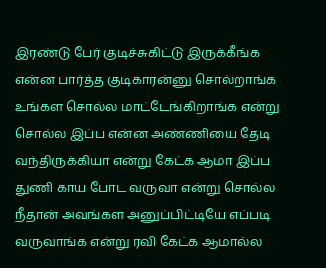இரண்டு பேர் குடிச்சுகிட்டு இருக்கீங்க என்ன பார்த்த குடிகாரன்னு சொல்றாங்க உங்கள சொல்ல மாட்டேங்கிறாங்க என்று சொல்ல இப்ப என்ன அண்ணியை தேடி வந்திருக்கியா என்று கேட்க ஆமா இப்ப துணி காய போட வருவா என்று சொல்ல நீதான் அவங்கள அனுப்பிட்டியே எப்படி வருவாங்க என்று ரவி கேட்க ஆமால்ல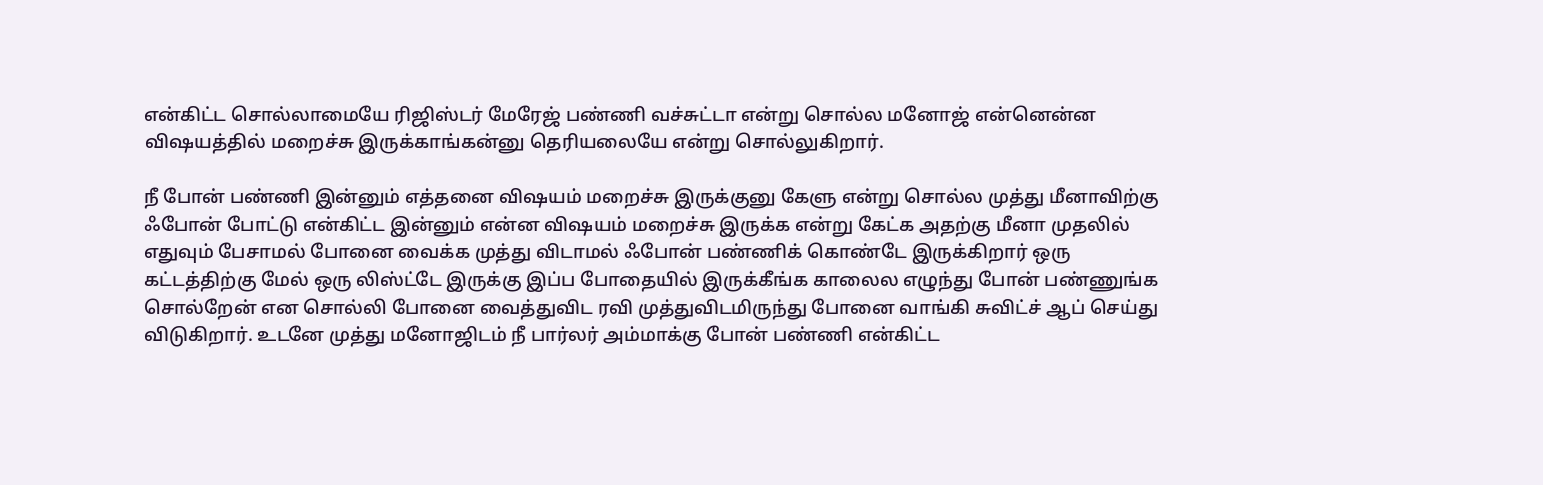என்கிட்ட சொல்லாமையே ரிஜிஸ்டர் மேரேஜ் பண்ணி வச்சுட்டா என்று சொல்ல மனோஜ் என்னென்ன விஷயத்தில் மறைச்சு இருக்காங்கன்னு தெரியலையே என்று சொல்லுகிறார்.

நீ போன் பண்ணி இன்னும் எத்தனை விஷயம் மறைச்சு இருக்குனு கேளு என்று சொல்ல முத்து மீனாவிற்கு ஃபோன் போட்டு என்கிட்ட இன்னும் என்ன விஷயம் மறைச்சு இருக்க என்று கேட்க அதற்கு மீனா முதலில் எதுவும் பேசாமல் போனை வைக்க முத்து விடாமல் ஃபோன் பண்ணிக் கொண்டே இருக்கிறார் ஒரு கட்டத்திற்கு மேல் ஒரு லிஸ்ட்டே இருக்கு இப்ப போதையில் இருக்கீங்க காலைல எழுந்து போன் பண்ணுங்க சொல்றேன் என சொல்லி போனை வைத்துவிட ரவி முத்துவிடமிருந்து போனை வாங்கி சுவிட்ச் ஆப் செய்து விடுகிறார். உடனே முத்து மனோஜிடம் நீ பார்லர் அம்மாக்கு போன் பண்ணி என்கிட்ட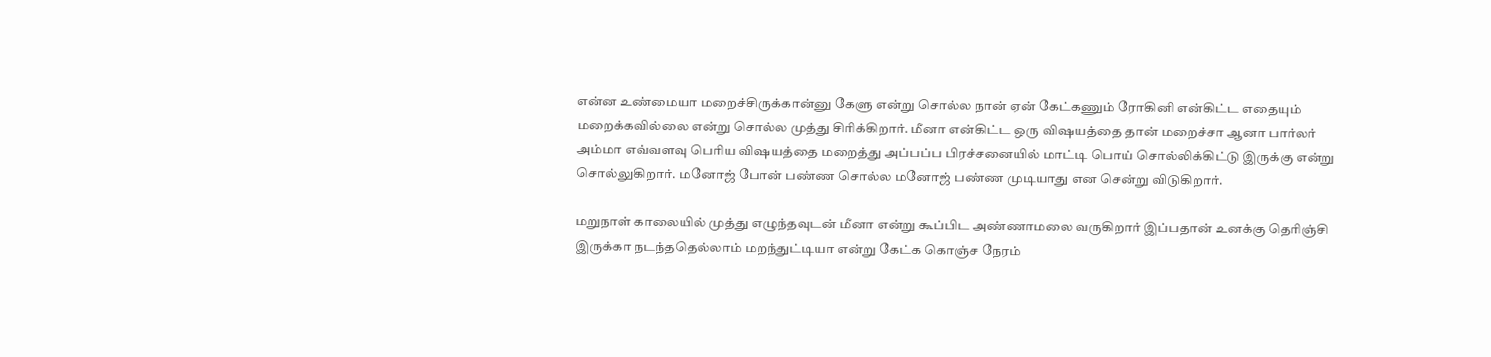என்ன உண்மையா மறைச்சிருக்கான்னு கேளு என்று சொல்ல நான் ஏன் கேட்கணும் ரோகினி என்கிட்ட எதையும் மறைக்கவில்லை என்று சொல்ல முத்து சிரிக்கிறார். மீனா என்கிட்ட ஒரு விஷயத்தை தான் மறைச்சா ஆனா பார்லர் அம்மா எவ்வளவு பெரிய விஷயத்தை மறைத்து அப்பப்ப பிரச்சனையில் மாட்டி பொய் சொல்லிக்கிட்டு இருக்கு என்று சொல்லுகிறார். மனோஜ் போன் பண்ண சொல்ல மனோஜ் பண்ண முடியாது என சென்று விடுகிறார்.

மறுநாள் காலையில் முத்து எழுந்தவுடன் மீனா என்று கூப்பிட அண்ணாமலை வருகிறார் இப்பதான் உனக்கு தெரிஞ்சி இருக்கா நடந்ததெல்லாம் மறந்துட்டியா என்று கேட்க கொஞ்ச நேரம்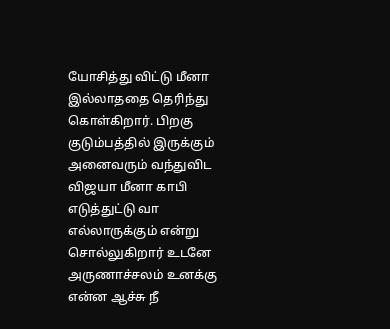யோசித்து விட்டு மீனா இல்லாததை தெரிந்து கொள்கிறார். பிறகு குடும்பத்தில் இருக்கும் அனைவரும் வந்துவிட விஜயா மீனா காபி எடுத்துட்டு வா எல்லாருக்கும் என்று சொல்லுகிறார் உடனே அருணாச்சலம் உனக்கு என்ன ஆச்சு நீ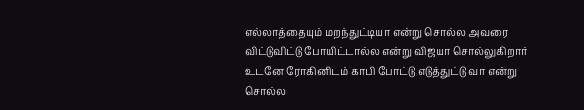எல்லாத்தையும் மறந்துட்டியா என்று சொல்ல அவரை விட்டுவிட்டு போயிட்டால்ல என்று விஜயா சொல்லுகிறார் உடனே ரோகினிடம் காபி போட்டு எடுத்துட்டு வா என்று சொல்ல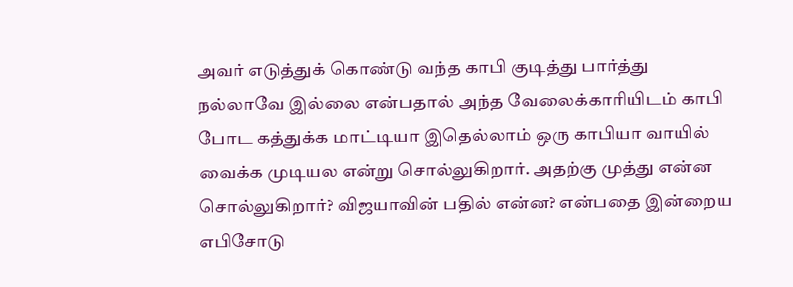அவர் எடுத்துக் கொண்டு வந்த காபி குடித்து பார்த்து நல்லாவே இல்லை என்பதால் அந்த வேலைக்காரியிடம் காபி போட கத்துக்க மாட்டியா இதெல்லாம் ஒரு காபியா வாயில் வைக்க முடியல என்று சொல்லுகிறார். அதற்கு முத்து என்ன சொல்லுகிறார்? விஜயாவின் பதில் என்ன? என்பதை இன்றைய எபிசோடு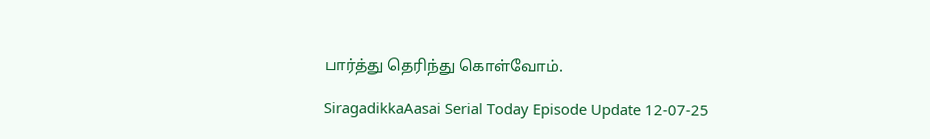பார்த்து தெரிந்து கொள்வோம்.

SiragadikkaAasai Serial Today Episode Update 12-07-25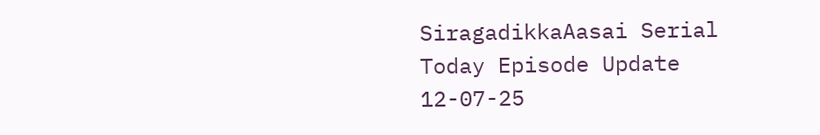SiragadikkaAasai Serial Today Episode Update 12-07-25